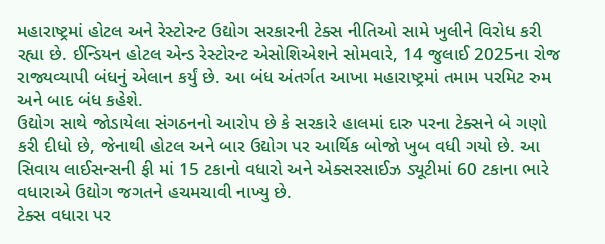મહારાષ્ટ્રમાં હોટલ અને રેસ્ટોરન્ટ ઉદ્યોગ સરકારની ટેક્સ નીતિઓ સામે ખુલીને વિરોધ કરી રહ્યા છે. ઈન્ડિયન હોટલ એન્ડ રેસ્ટોરન્ટ એસોશિએશને સોમવારે, 14 જુલાઈ 2025ના રોજ રાજ્યવ્યાપી બંધનું એલાન કર્યું છે. આ બંધ અંતર્ગત આખા મહારાષ્ટ્રમાં તમામ પરમિટ રુમ અને બાદ બંધ કહેશે.
ઉદ્યોગ સાથે જોડાયેલા સંગઠનનો આરોપ છે કે સરકારે હાલમાં દારુ પરના ટેક્સને બે ગણો કરી દીધો છે, જેનાથી હોટલ અને બાર ઉદ્યોગ પર આર્થિક બોજો ખુબ વધી ગયો છે. આ સિવાય લાઈસન્સની ફી માં 15 ટકાનો વધારો અને એક્સરસાઈઝ ડ્યૂટીમાં 60 ટકાના ભારે વધારાએ ઉદ્યોગ જગતને હચમચાવી નાખ્યુ છે.
ટેક્સ વધારા પર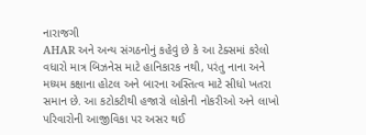નારાજગી
AHAR અને અન્ય સંગઠનોનું કહેવું છે કે આ ટેક્સમાં કરેલો વધારો માત્ર બિઝનેસ માટે હાનિકારક નથી, પરંતુ નાના અને મધ્યમ કક્ષાના હોટલ અને બારના અસ્તિત્વ માટે સીધો ખતરા સમાન છે. આ કટોકટીથી હજારો લોકોની નોકરીઓ અને લાખો પરિવારોની આજીવિકા પર અસર થઈ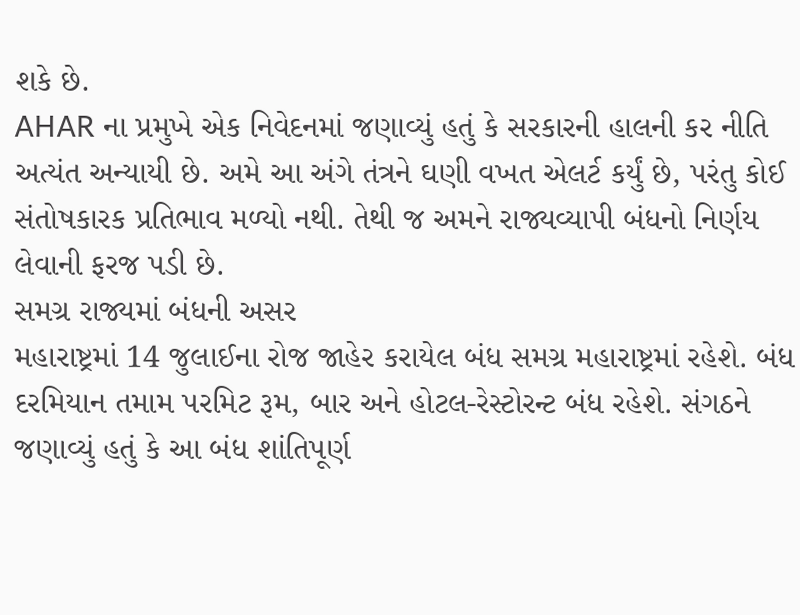શકે છે.
AHAR ના પ્રમુખે એક નિવેદનમાં જણાવ્યું હતું કે સરકારની હાલની કર નીતિ અત્યંત અન્યાયી છે. અમે આ અંગે તંત્રને ઘણી વખત એલર્ટ કર્યું છે, પરંતુ કોઈ સંતોષકારક પ્રતિભાવ મળ્યો નથી. તેથી જ અમને રાજ્યવ્યાપી બંધનો નિર્ણય લેવાની ફરજ પડી છે.
સમગ્ર રાજ્યમાં બંધની અસર
મહારાષ્ટ્રમાં 14 જુલાઈના રોજ જાહેર કરાયેલ બંધ સમગ્ર મહારાષ્ટ્રમાં રહેશે. બંધ દરમિયાન તમામ પરમિટ રૂમ, બાર અને હોટલ-રેસ્ટોરન્ટ બંધ રહેશે. સંગઠને જણાવ્યું હતું કે આ બંધ શાંતિપૂર્ણ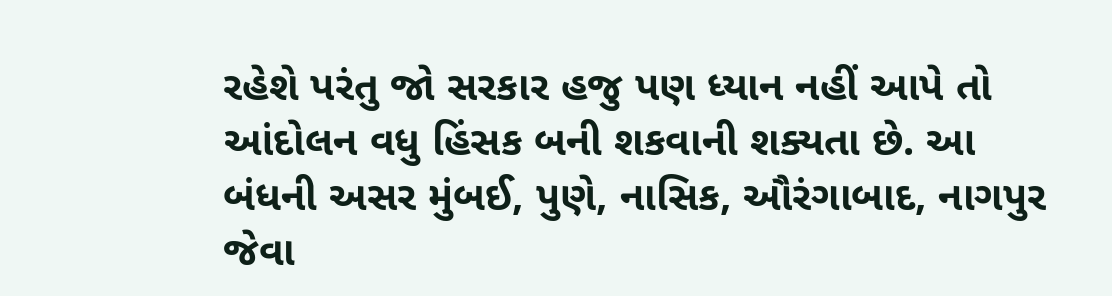રહેશે પરંતુ જો સરકાર હજુ પણ ધ્યાન નહીં આપે તો આંદોલન વધુ હિંસક બની શકવાની શક્યતા છે. આ બંધની અસર મુંબઈ, પુણે, નાસિક, ઔરંગાબાદ, નાગપુર જેવા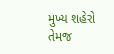મુખ્ય શહેરો તેમજ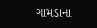ગામડાના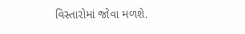વિસ્તારોમાં જોવા મળશે.